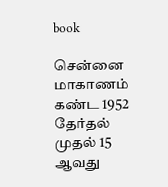book

சென்னை மாகாணம் கண்ட 1952 தேர்தல் முதல் 15 ஆவது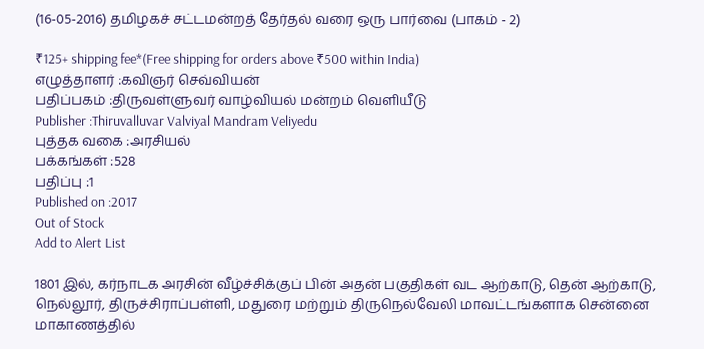(16-05-2016) தமிழகச் சட்டமன்றத் தேர்தல் வரை ஒரு பார்வை (பாகம் - 2)

₹125+ shipping fee*(Free shipping for orders above ₹500 within India)
எழுத்தாளர் :கவிஞர் செவ்வியன்
பதிப்பகம் :திருவள்ளுவர் வாழ்வியல் மன்றம் வெளியீடு
Publisher :Thiruvalluvar Valviyal Mandram Veliyedu
புத்தக வகை :அரசியல்
பக்கங்கள் :528
பதிப்பு :1
Published on :2017
Out of Stock
Add to Alert List

1801 இல், கர்நாடக அரசின் வீழ்ச்சிக்குப் பின் அதன் பகுதிகள் வட ஆற்காடு, தென் ஆற்காடு, நெல்லூர், திருச்சிராப்பள்ளி, மதுரை மற்றும் திருநெல்வேலி மாவட்டங்களாக சென்னை மாகாணத்தில்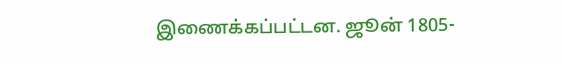இணைக்கப்பட்டன. ஜூன் 1805-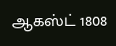ஆகஸ்ட் 1808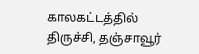காலகட்டத்தில் திருச்சி, தஞ்சாவூர்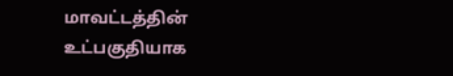மாவட்டத்தின் உட்பகுதியாக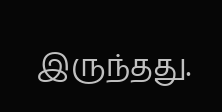இருந்தது.